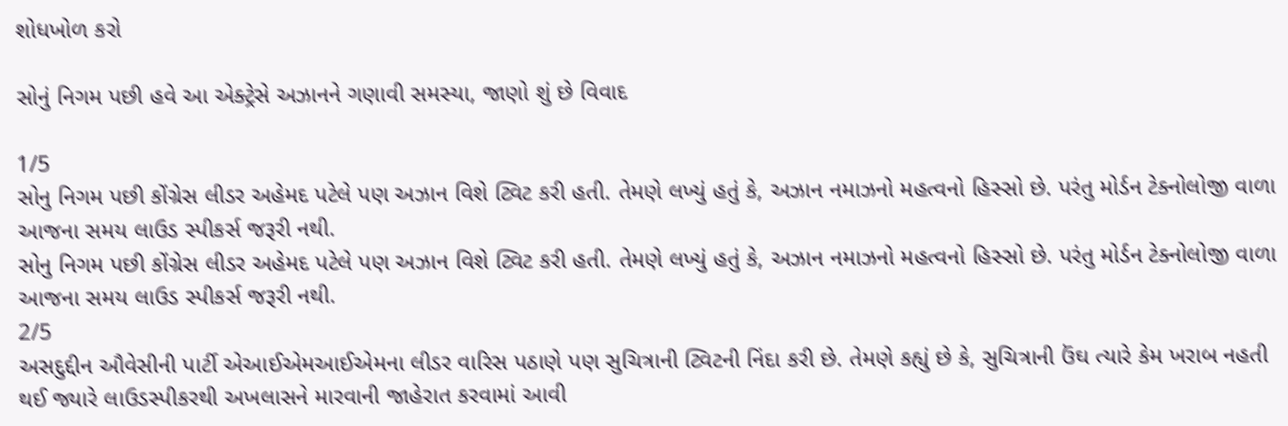શોધખોળ કરો

સોનું નિગમ પછી હવે આ એક્ટ્રેસે અઝાનને ગણાવી સમસ્યા, જાણો શું છે વિવાદ

1/5
સોનુ નિગમ પછી કોંગ્રેસ લીડર અહેમદ પટેલે પણ અઝાન વિશે ટ્વિટ કરી હતી. તેમણે લખ્યું હતું કે, અઝાન નમાઝનો મહત્વનો હિસ્સો છે. પરંતુ મોર્ડન ટેક્નોલોજી વાળા આજના સમય લાઉડ સ્પીકર્સ જરૂરી નથી.
સોનુ નિગમ પછી કોંગ્રેસ લીડર અહેમદ પટેલે પણ અઝાન વિશે ટ્વિટ કરી હતી. તેમણે લખ્યું હતું કે, અઝાન નમાઝનો મહત્વનો હિસ્સો છે. પરંતુ મોર્ડન ટેક્નોલોજી વાળા આજના સમય લાઉડ સ્પીકર્સ જરૂરી નથી.
2/5
અસદુદ્દીન ઔવેસીની પાર્ટી એઆઈએમઆઈએમના લીડર વારિસ પઠાણે પણ સુચિત્રાની ટ્વિટની નિંદા કરી છે. તેમણે કહ્યું છે કે, સુચિત્રાની ઉંઘ ત્યારે કેમ ખરાબ નહતી થઈ જ્યારે લાઉડસ્પીકરથી અખલાસને મારવાની જાહેરાત કરવામાં આવી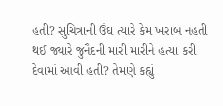હતી? સુચિત્રાની ઉંઘ ત્યારે કેમ ખરાબ નહતી થઈ જ્યારે જુનૈદની મારી મારીને હત્યા કરી દેવામાં આવી હતી? તેમણે કહ્યું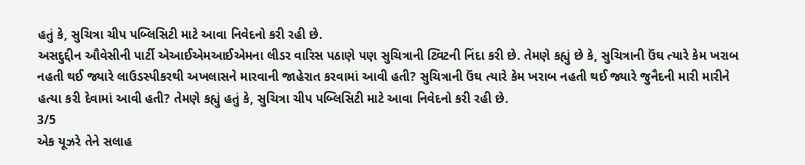હતું કે, સુચિત્રા ચીપ પબ્લિસિટી માટે આવા નિવેદનો કરી રહી છે.
અસદુદ્દીન ઔવેસીની પાર્ટી એઆઈએમઆઈએમના લીડર વારિસ પઠાણે પણ સુચિત્રાની ટ્વિટની નિંદા કરી છે. તેમણે કહ્યું છે કે, સુચિત્રાની ઉંઘ ત્યારે કેમ ખરાબ નહતી થઈ જ્યારે લાઉડસ્પીકરથી અખલાસને મારવાની જાહેરાત કરવામાં આવી હતી? સુચિત્રાની ઉંઘ ત્યારે કેમ ખરાબ નહતી થઈ જ્યારે જુનૈદની મારી મારીને હત્યા કરી દેવામાં આવી હતી? તેમણે કહ્યું હતું કે, સુચિત્રા ચીપ પબ્લિસિટી માટે આવા નિવેદનો કરી રહી છે.
3/5
એક યૂઝરે તેને સલાહ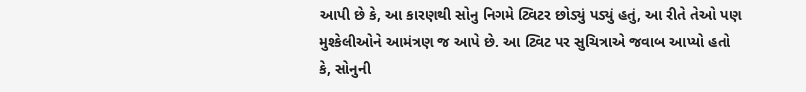આપી છે કે, આ કારણથી સોનુ નિગમે ટ્વિટર છોડ્યું પડ્યું હતું, આ રીતે તેઓ પણ મુશ્કેલીઓને આમંત્રણ જ આપે છે. આ ટ્વિટ પર સુચિત્રાએ જવાબ આપ્યો હતો કે, સોનુની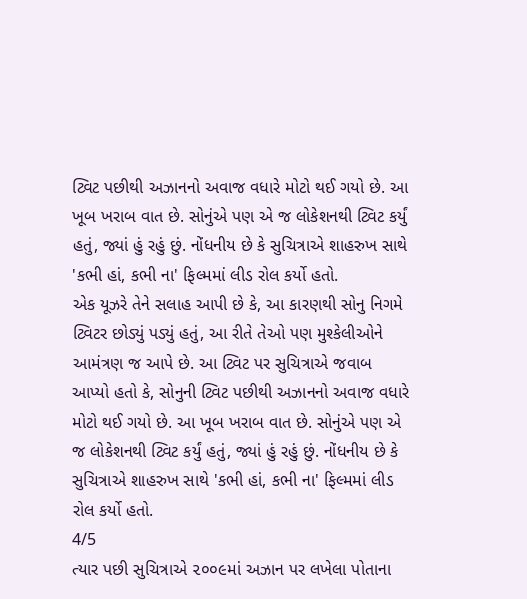ટ્વિટ પછીથી અઝાનનો અવાજ વધારે મોટો થઈ ગયો છે. આ ખૂબ ખરાબ વાત છે. સોનુંએ પણ એ જ લોકેશનથી ટ્વિટ કર્યું હતું, જ્યાં હું રહું છું. નોંધનીય છે કે સુચિત્રાએ શાહરુખ સાથે 'કભી હાં, કભી ના' ફિલ્મમાં લીડ રોલ કર્યો હતો.
એક યૂઝરે તેને સલાહ આપી છે કે, આ કારણથી સોનુ નિગમે ટ્વિટર છોડ્યું પડ્યું હતું, આ રીતે તેઓ પણ મુશ્કેલીઓને આમંત્રણ જ આપે છે. આ ટ્વિટ પર સુચિત્રાએ જવાબ આપ્યો હતો કે, સોનુની ટ્વિટ પછીથી અઝાનનો અવાજ વધારે મોટો થઈ ગયો છે. આ ખૂબ ખરાબ વાત છે. સોનુંએ પણ એ જ લોકેશનથી ટ્વિટ કર્યું હતું, જ્યાં હું રહું છું. નોંધનીય છે કે સુચિત્રાએ શાહરુખ સાથે 'કભી હાં, કભી ના' ફિલ્મમાં લીડ રોલ કર્યો હતો.
4/5
ત્યાર પછી સુચિત્રાએ ૨૦૦૯માં અઝાન પર લખેલા પોતાના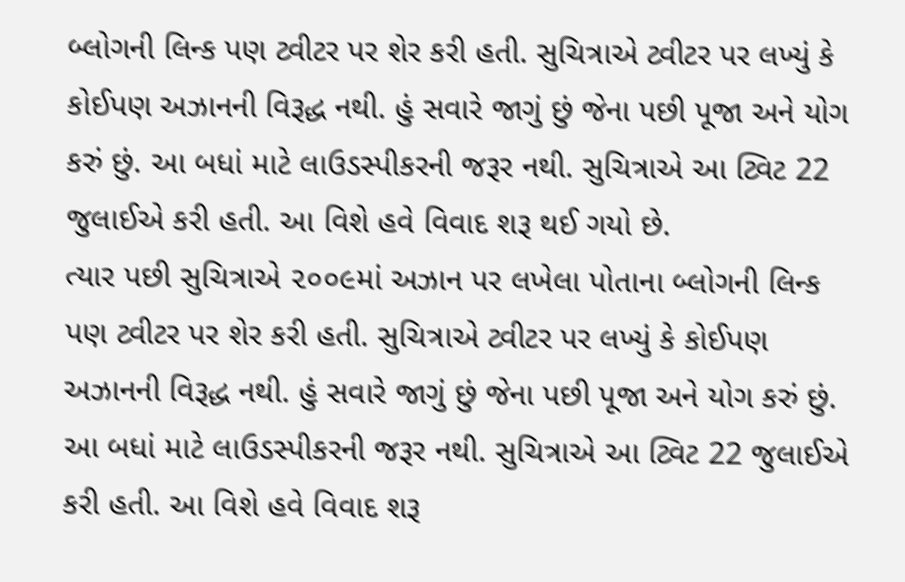બ્લોગની લિન્ક પણ ટ્વીટર પર શેર કરી હતી. સુચિત્રાએ ટ્વીટર પર લખ્યું કે કોઈપણ અઝાનની વિરૂદ્ધ નથી. હું સવારે જાગું છું જેના પછી પૂજા અને યોગ કરું છું. આ બધાં માટે લાઉડસ્પીકરની જરૂર નથી. સુચિત્રાએ આ ટ્વિટ 22 જુલાઈએ કરી હતી. આ વિશે હવે વિવાદ શરૂ થઈ ગયો છે.
ત્યાર પછી સુચિત્રાએ ૨૦૦૯માં અઝાન પર લખેલા પોતાના બ્લોગની લિન્ક પણ ટ્વીટર પર શેર કરી હતી. સુચિત્રાએ ટ્વીટર પર લખ્યું કે કોઈપણ અઝાનની વિરૂદ્ધ નથી. હું સવારે જાગું છું જેના પછી પૂજા અને યોગ કરું છું. આ બધાં માટે લાઉડસ્પીકરની જરૂર નથી. સુચિત્રાએ આ ટ્વિટ 22 જુલાઈએ કરી હતી. આ વિશે હવે વિવાદ શરૂ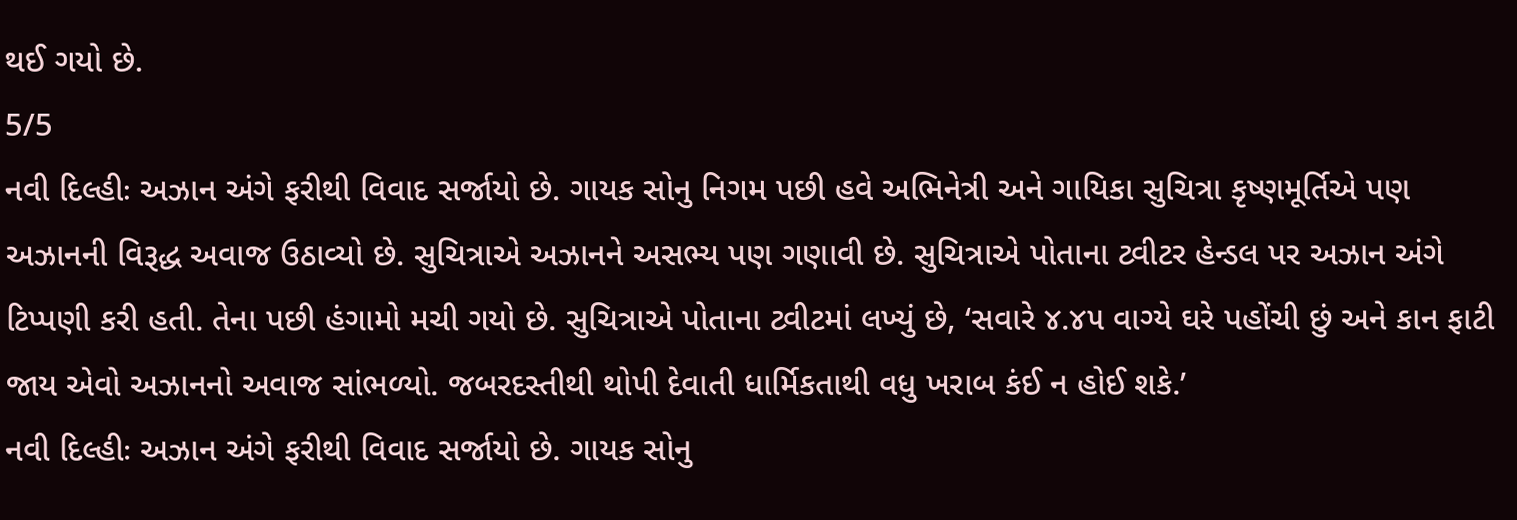થઈ ગયો છે.
5/5
નવી દિલ્હીઃ અઝાન અંગે ફરીથી વિવાદ સર્જાયો છે. ગાયક સોનુ નિગમ પછી હવે અભિનેત્રી અને ગાયિકા સુચિત્રા કૃષ્ણમૂર્તિએ પણ અઝાનની વિરૂદ્ધ અવાજ ઉઠાવ્યો છે. સુચિત્રાએ અઝાનને અસભ્ય પણ ગણાવી છે. સુચિત્રાએ પોતાના ટ્વીટર હેન્ડલ પર અઝાન અંગે ટિપ્પણી કરી હતી. તેના પછી હંગામો મચી ગયો છે. સુચિત્રાએ પોતાના ટ્વીટમાં લખ્યું છે, ‘સવારે ૪.૪૫ વાગ્યે ઘરે પહોંચી છું અને કાન ફાટી જાય એવો અઝાનનો અવાજ સાંભળ્યો. જબરદસ્તીથી થોપી દેવાતી ધાર્મિકતાથી વધુ ખરાબ કંઈ ન હોઈ શકે.’
નવી દિલ્હીઃ અઝાન અંગે ફરીથી વિવાદ સર્જાયો છે. ગાયક સોનુ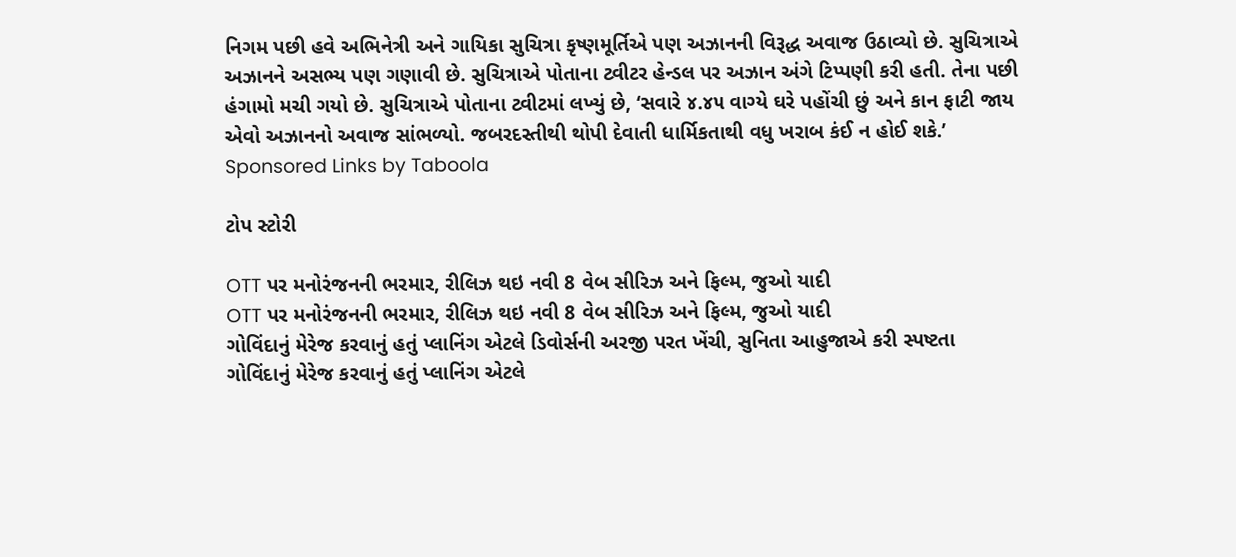નિગમ પછી હવે અભિનેત્રી અને ગાયિકા સુચિત્રા કૃષ્ણમૂર્તિએ પણ અઝાનની વિરૂદ્ધ અવાજ ઉઠાવ્યો છે. સુચિત્રાએ અઝાનને અસભ્ય પણ ગણાવી છે. સુચિત્રાએ પોતાના ટ્વીટર હેન્ડલ પર અઝાન અંગે ટિપ્પણી કરી હતી. તેના પછી હંગામો મચી ગયો છે. સુચિત્રાએ પોતાના ટ્વીટમાં લખ્યું છે, ‘સવારે ૪.૪૫ વાગ્યે ઘરે પહોંચી છું અને કાન ફાટી જાય એવો અઝાનનો અવાજ સાંભળ્યો. જબરદસ્તીથી થોપી દેવાતી ધાર્મિકતાથી વધુ ખરાબ કંઈ ન હોઈ શકે.’
Sponsored Links by Taboola

ટોપ સ્ટોરી

OTT પર મનોરંજનની ભરમાર, રીલિઝ થઇ નવી 8 વેબ સીરિઝ અને ફિલ્મ, જુઓ યાદી
OTT પર મનોરંજનની ભરમાર, રીલિઝ થઇ નવી 8 વેબ સીરિઝ અને ફિલ્મ, જુઓ યાદી
ગોવિંદાનું મેરેજ કરવાનું હતું પ્લાનિંગ એટલે ડિવોર્સની અરજી પરત ખેંચી, સુનિતા આહુજાએ કરી સ્પષ્ટતા
ગોવિંદાનું મેરેજ કરવાનું હતું પ્લાનિંગ એટલે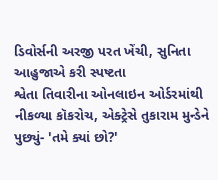ડિવોર્સની અરજી પરત ખેંચી, સુનિતા આહુજાએ કરી સ્પષ્ટતા
શ્વેતા તિવારીના ઓનલાઇન ઓર્ડરમાંથી નીકળ્યા કૉકરોચ, એક્ટ્રેસે તુકારામ મુન્ડેને પુછ્યું- 'તમે ક્યાં છો?'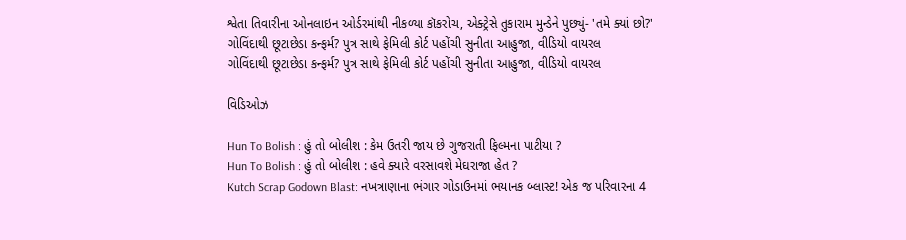શ્વેતા તિવારીના ઓનલાઇન ઓર્ડરમાંથી નીકળ્યા કૉકરોચ, એક્ટ્રેસે તુકારામ મુન્ડેને પુછ્યું- 'તમે ક્યાં છો?'
ગોવિંદાથી છૂટાછેડા કન્ફર્મ? પુત્ર સાથે ફેમિલી કોર્ટ પહોંચી સુનીતા આહુજા, વીડિયો વાયરલ
ગોવિંદાથી છૂટાછેડા કન્ફર્મ? પુત્ર સાથે ફેમિલી કોર્ટ પહોંચી સુનીતા આહુજા, વીડિયો વાયરલ

વિડિઓઝ

Hun To Bolish : હું તો બોલીશ : કેમ ઉતરી જાય છે ગુજરાતી ફિલ્મના પાટીયા ?
Hun To Bolish : હું તો બોલીશ : હવે ક્યારે વરસાવશે મેઘરાજા હેત ?
Kutch Scrap Godown Blast: નખત્રાણાના ભંગાર ગોડાઉનમાં ભયાનક બ્લાસ્ટ! એક જ પરિવારના 4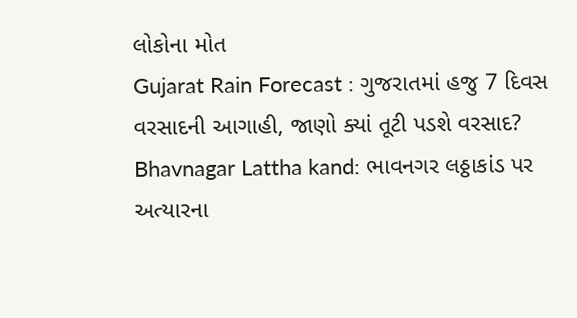લોકોના મોત
Gujarat Rain Forecast : ગુજરાતમાં હજુ 7 દિવસ વરસાદની આગાહી, જાણો ક્યાં તૂટી પડશે વરસાદ?
Bhavnagar Lattha kand: ભાવનગર લઠ્ઠાકાંડ પર અત્યારના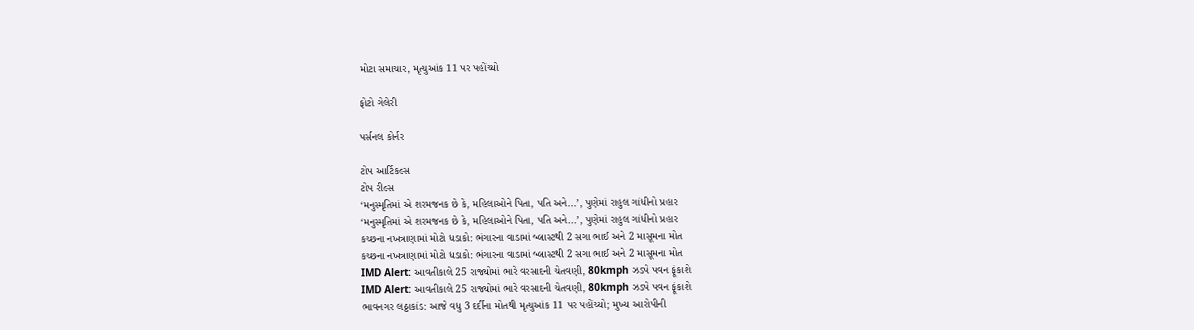મોટા સમાચાર, મૃત્યુઆંક 11 પર પહોંચ્યો

ફોટો ગેલેરી

પર્સનલ કોર્નર

ટોપ આર્ટિકલ્સ
ટોપ રીલ્સ
‘મનુસ્મૃતિમાં એ શરમજનક છે કે, મહિલાઓને પિતા, પતિ અને...’, પુણેમાં રાહુલ ગાંધીનો પ્રહાર
‘મનુસ્મૃતિમાં એ શરમજનક છે કે, મહિલાઓને પિતા, પતિ અને...’, પુણેમાં રાહુલ ગાંધીનો પ્રહાર
કચ્છના નખત્રાણામાં મોટો ધડાકો: ભંગારના વાડામાં બ્લાસ્ટથી 2 સગા ભાઈ અને 2 માસૂમના મોત
કચ્છના નખત્રાણામાં મોટો ધડાકો: ભંગારના વાડામાં બ્લાસ્ટથી 2 સગા ભાઈ અને 2 માસૂમના મોત
IMD Alert: આવતીકાલે 25 રાજ્યોમાં ભારે વરસાદની ચેતવણી, 80kmph ઝડપે પવન ફૂંકાશે
IMD Alert: આવતીકાલે 25 રાજ્યોમાં ભારે વરસાદની ચેતવણી, 80kmph ઝડપે પવન ફૂંકાશે
ભાવનગર લઠ્ઠાકાંડ: આજે વધુ 3 દર્દીના મોતથી મૃત્યુઆંક 11 પર પહોંચ્યો; મુખ્ય આરોપીની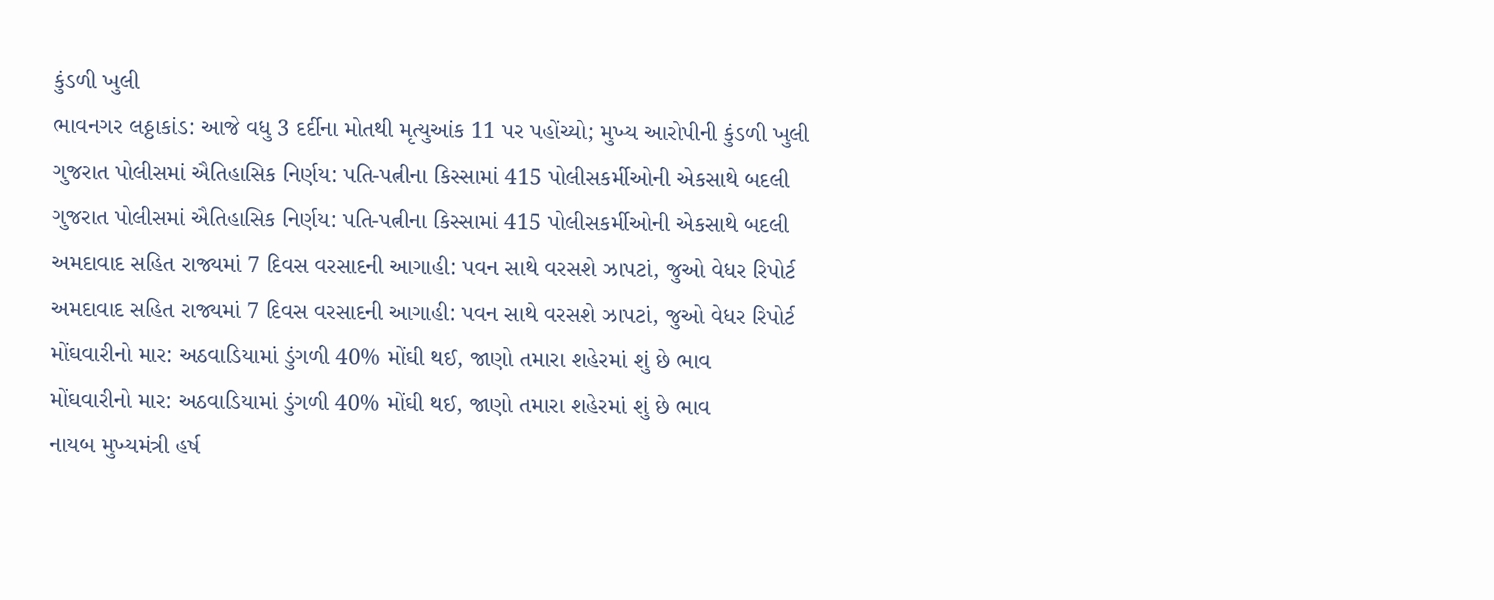કુંડળી ખુલી
ભાવનગર લઠ્ઠાકાંડ: આજે વધુ 3 દર્દીના મોતથી મૃત્યુઆંક 11 પર પહોંચ્યો; મુખ્ય આરોપીની કુંડળી ખુલી
ગુજરાત પોલીસમાં ઐતિહાસિક નિર્ણય: પતિ-પત્નીના કિસ્સામાં 415 પોલીસકર્મીઓની એકસાથે બદલી
ગુજરાત પોલીસમાં ઐતિહાસિક નિર્ણય: પતિ-પત્નીના કિસ્સામાં 415 પોલીસકર્મીઓની એકસાથે બદલી
અમદાવાદ સહિત રાજ્યમાં 7 દિવસ વરસાદની આગાહી: પવન સાથે વરસશે ઝાપટાં, જુઓ વેધર રિપોર્ટ
અમદાવાદ સહિત રાજ્યમાં 7 દિવસ વરસાદની આગાહી: પવન સાથે વરસશે ઝાપટાં, જુઓ વેધર રિપોર્ટ
મોંઘવારીનો માર: અઠવાડિયામાં ડુંગળી 40% મોંઘી થઈ, જાણો તમારા શહેરમાં શું છે ભાવ
મોંઘવારીનો માર: અઠવાડિયામાં ડુંગળી 40% મોંઘી થઈ, જાણો તમારા શહેરમાં શું છે ભાવ
નાયબ મુખ્યમંત્રી હર્ષ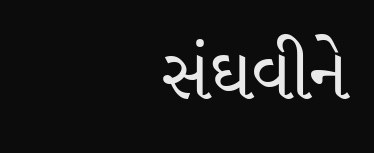સંઘવીને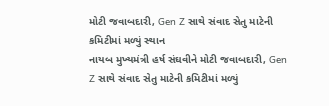મોટી જવાબદારી, Gen Z સાથે સંવાદ સેતુ માટેની કમિટીમાં મળ્યું સ્થાન
નાયબ મુખ્યમંત્રી હર્ષ સંઘવીને મોટી જવાબદારી, Gen Z સાથે સંવાદ સેતુ માટેની કમિટીમાં મળ્યું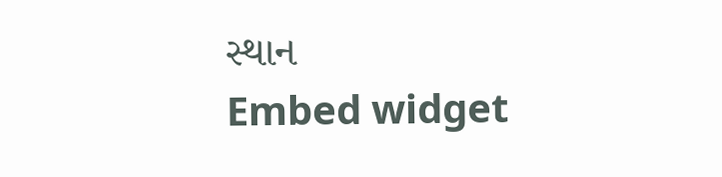સ્થાન
Embed widget